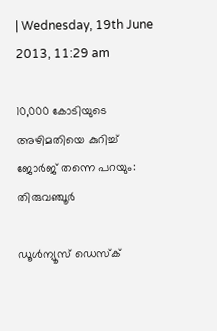| Wednesday, 19th June 2013, 11:29 am

10,000 കോടിയുടെ അഴിമതിയെ കുറിച്ച് ജോര്‍ജ് തന്നെ പറയും: തിരുവഞ്ചൂര്‍

ഡൂള്‍ന്യൂസ് ഡെസ്‌ക്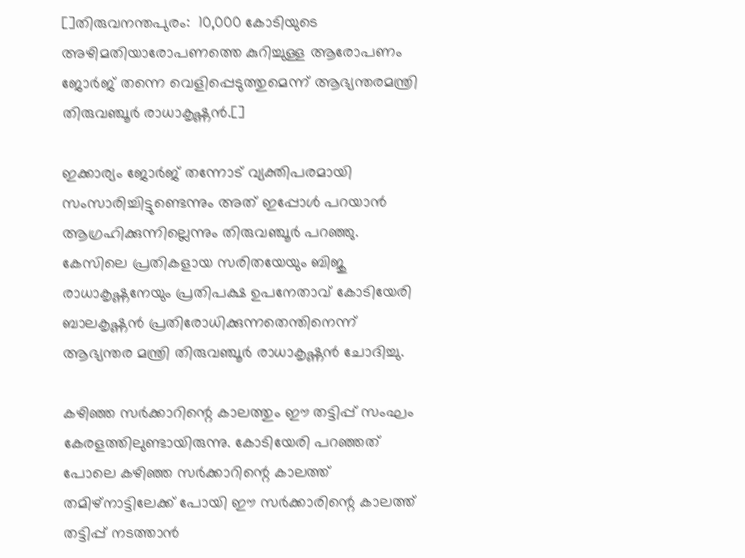[]തിരുവനന്തപുരം:  10,000 കോടിയുടെ അഴിമതിയാരോപണത്തെ കുറിച്ചുള്ള ആരോപണം ജോര്‍ജ് തന്നെ വെളിപ്പെടുത്തുമെന്ന് ആഭ്യന്തരമന്ത്രി തിരുവഞ്ചൂര്‍ രാധാകൃഷ്ണന്‍.[]

ഇക്കാര്യം ജോര്‍ജ് തന്നോട് വ്യക്തിപരമായി സംസാരിച്ചിട്ടുണ്ടെന്നും അത് ഇപ്പോള്‍ പറയാന്‍ ആഗ്രഹിക്കുന്നില്ലെന്നും തിരുവഞ്ചൂര്‍ പറഞ്ഞു.
കേസിലെ പ്രതികളായ സരിതയേയും ബിജു രാധാകൃഷ്ണനേയും പ്രതിപക്ഷ ഉപനേതാവ് കോടിയേരി ബാലകൃഷ്ണന്‍ പ്രതിരോധിക്കുന്നതെന്തിനെന്ന് ആഭ്യന്തര മന്ത്രി തിരുവഞ്ചൂര്‍ രാധാകൃഷ്ണന്‍ ചോദിച്ചു.

കഴിഞ്ഞ സര്‍ക്കാറിന്റെ കാലത്തും ഈ തട്ടിപ്പ് സംഘം കേരളത്തിലുണ്ടായിരുന്നു. കോടിയേരി പറഞ്ഞത് പോലെ കഴിഞ്ഞ സര്‍ക്കാറിന്റെ കാലത്ത് തമിഴ്‌നാട്ടിലേക്ക് പോയി ഈ സര്‍ക്കാരിന്റെ കാലത്ത് തട്ടിപ്പ് നടത്താന്‍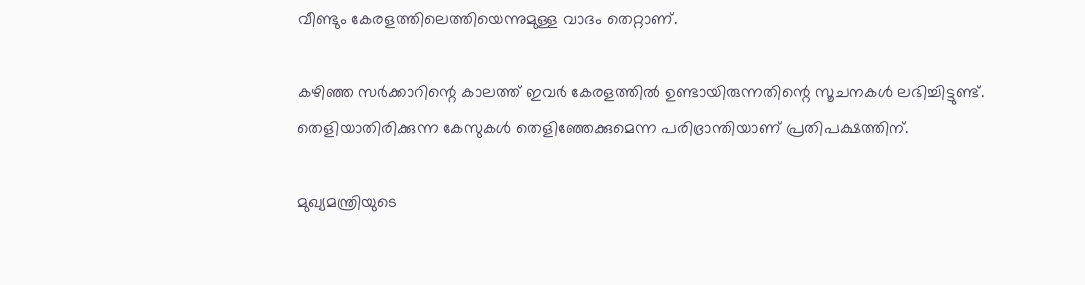വീണ്ടും കേരളത്തിലെത്തിയെന്നുമുള്ള വാദം തെറ്റാണ്.

കഴിഞ്ഞ സര്‍ക്കാറിന്റെ കാലത്ത് ഇവര്‍ കേരളത്തില്‍ ഉണ്ടായിരുന്നതിന്റെ സൂചനകള്‍ ലഭിച്ചിട്ടുണ്ട്. തെളിയാതിരിക്കുന്ന കേസുകള്‍ തെളിഞ്ഞേക്കുമെന്ന പരിഭ്രാന്തിയാണ് പ്രതിപക്ഷത്തിന്.

മുഖ്യമന്ത്രിയുടെ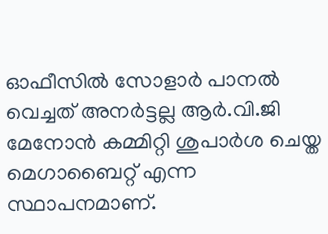ഓഫീസില്‍ സോളാര്‍ പാനല്‍ വെച്ചത് അനര്‍ട്ടല്ല ആര്‍.വി.ജി മേനോന്‍ കമ്മിറ്റി ശുപാര്‍ശ ചെയ്ത മെഗാബൈറ്റ് എന്ന സ്ഥാപനമാണ്.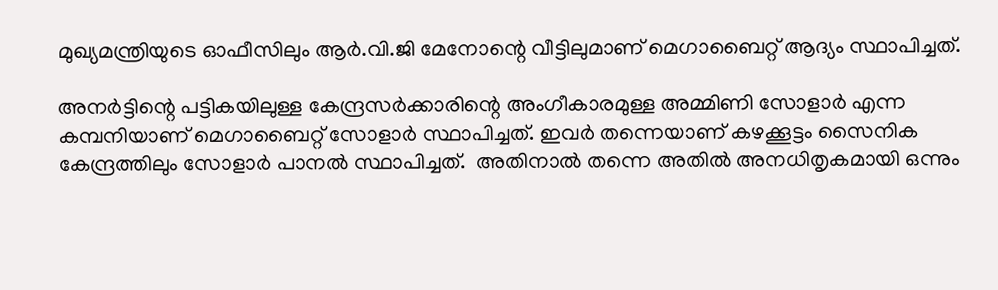മുഖ്യമന്ത്രിയുടെ ഓഫീസിലും ആര്‍.വി.ജി മേനോന്റെ വീട്ടിലുമാണ് മെഗാബൈറ്റ് ആദ്യം സ്ഥാപിച്ചത്.

അനര്‍ട്ടിന്റെ പട്ടികയിലുള്ള കേന്ദ്രസര്‍ക്കാരിന്റെ അംഗീകാരമുള്ള അമ്മിണി സോളാര്‍ എന്ന കമ്പനിയാണ് മെഗാബൈറ്റ് സോളാര്‍ സ്ഥാപിച്ചത്. ഇവര്‍ തന്നെയാണ് കഴക്കൂട്ടം സൈനിക കേന്ദ്രത്തിലും സോളാര്‍ പാനല്‍ സ്ഥാപിച്ചത്.  അതിനാല്‍ തന്നെ അതില്‍ അനധിതൃകമായി ഒന്നും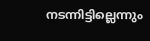നടന്നിട്ടില്ലെന്നും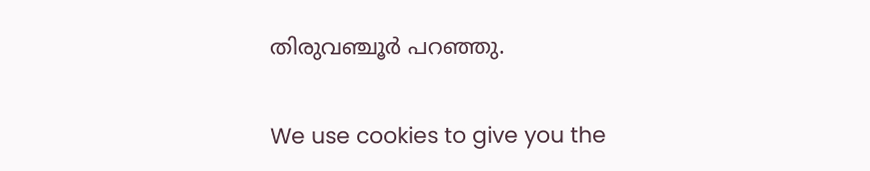തിരുവഞ്ചൂര്‍ പറഞ്ഞു.

We use cookies to give you the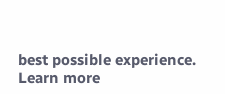best possible experience. Learn more